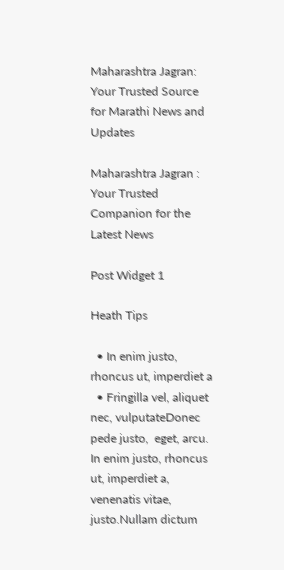Maharashtra Jagran: Your Trusted Source for Marathi News and Updates

Maharashtra Jagran : Your Trusted Companion for the Latest News

Post Widget 1

Heath Tips

  • In enim justo, rhoncus ut, imperdiet a
  • Fringilla vel, aliquet nec, vulputateDonec pede justo,  eget, arcu. In enim justo, rhoncus ut, imperdiet a, venenatis vitae, justo.Nullam dictum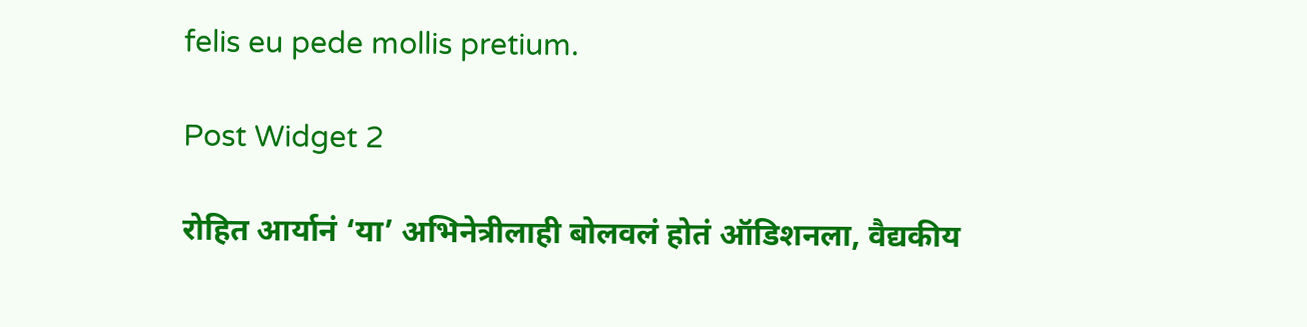felis eu pede mollis pretium.

Post Widget 2

रोहित आर्यानं ‘या’ अभिनेत्रीलाही बोलवलं होतं ऑडिशनला, वैद्यकीय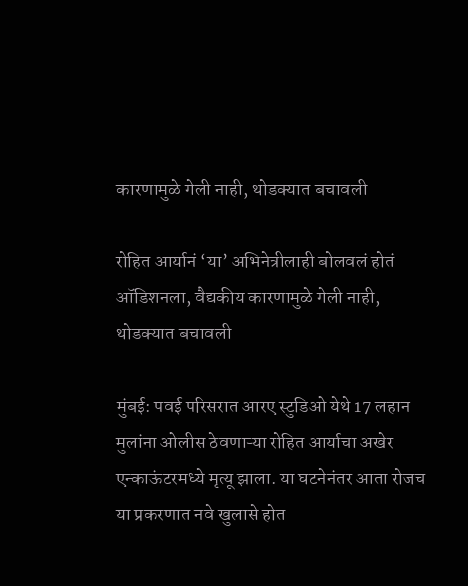कारणामुळे गेली नाही, थोडक्यात बचावली

रोहित आर्यानं ‘या’ अभिनेत्रीलाही बोलवलं होतं ऑडिशनला, वैद्यकीय कारणामुळे गेली नाही, थोडक्यात बचावली

मुंबई: पवई परिसरात आरए स्टुडिओ येथे 17 लहान मुलांना ओलीस ठेवणाऱ्या रोहित आर्याचा अखेर एन्काऊंटरमध्ये मृत्यू झाला. या घटनेनंतर आता रोजच या प्रकरणात नवे खुलासे होत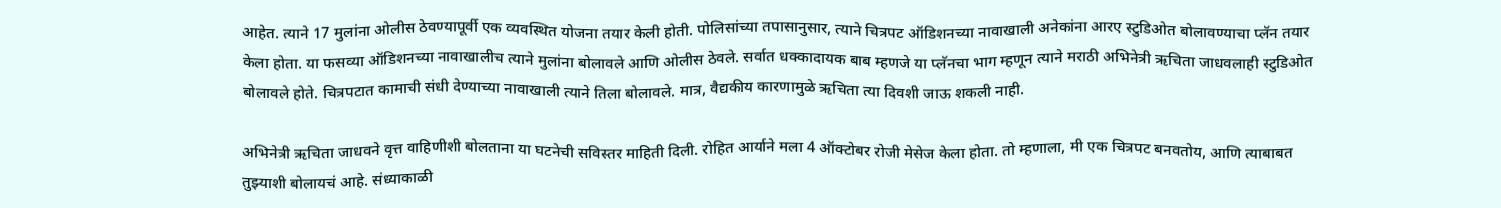आहेत. त्याने 17 मुलांना ओलीस ठेवण्यापूर्वी एक व्यवस्थित योजना तयार केली होती. पोलिसांच्या तपासानुसार, त्याने चित्रपट ऑडिशनच्या नावाखाली अनेकांना आरए स्टुडिओत बोलावण्याचा प्लॅन तयार केला होता. या फसव्या ऑडिशनच्या नावाखालीच त्याने मुलांना बोलावले आणि ओलीस ठेवले. सर्वात धक्कादायक बाब म्हणजे या प्लॅनचा भाग म्हणून त्याने मराठी अभिनेत्री ऋचिता जाधवलाही स्टुडिओत बोलावले होते. चित्रपटात कामाची संधी देण्याच्या नावाखाली त्याने तिला बोलावले. मात्र, वैद्यकीय कारणामुळे ऋचिता त्या दिवशी जाऊ शकली नाही.

अभिनेत्री ऋचिता जाधवने वृत्त वाहिणीशी बोलताना या घटनेची सविस्तर माहिती दिली. रोहित आर्याने मला 4 ऑक्टोबर रोजी मेसेज केला होता. तो म्हणाला, मी एक चित्रपट बनवतोय, आणि त्याबाबत तुझ्याशी बोलायचं आहे. संध्याकाळी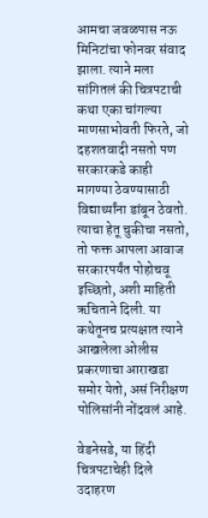आमचा जवळपास नऊ मिनिटांचा फोनवर संवाद झाला. त्याने मला सांगितलं की चित्रपटाची कथा एका चांगल्या माणसाभोवती फिरते, जो दहशतवादी नसतो पण सरकारकडे काही मागण्या ठेवण्यासाठी विद्यार्थ्यांना डांबून ठेवतो. त्याचा हेतू चुकीचा नसतो, तो फक्त आपला आवाज सरकारपर्यंत पोहोचवू इच्छितो, अशी माहिती ऋचिताने दिली. या कथेतूनच प्रत्यक्षात त्याने आखलेला ओलीस प्रकरणाचा आराखडा समोर येतो, असं निरीक्षण पोलिसांनी नोंदवलं आहे.

वेडनेसडे, या हिंदी चित्रपटाचेही दिले उदाहरण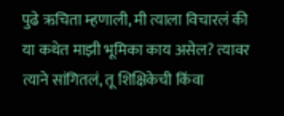पुढे ऋचिता म्हणाली, मी त्याला विचारलं की या कथेत माझी भूमिका काय असेल? त्यावर त्याने सांगितलं, तू शिक्षिकेची किंवा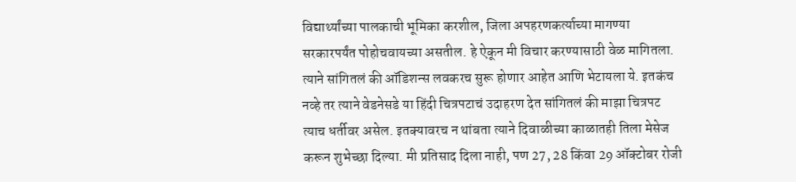विद्यार्थ्यांच्या पालकाची भूमिका करशील, जिला अपहरणकर्त्याच्या मागण्या सरकारपर्यंत पोहोचवायच्या असतील. हे ऐकून मी विचार करण्यासाठी वेळ मागितला. त्याने सांगितलं की ऑडिशन्स लवकरच सुरू होणार आहेत आणि भेटायला ये. इतकंच नव्हे तर त्याने वेडनेसडे या हिंदी चित्रपटाचं उदाहरण देत सांगितलं की माझा चित्रपट त्याच धर्तीवर असेल. इतक्यावरच न थांबता त्याने दिवाळीच्या काळातही तिला मेसेज करून शुभेच्छा दिल्या. मी प्रतिसाद दिला नाही, पण 27, 28 किंवा 29 ऑक्टोबर रोजी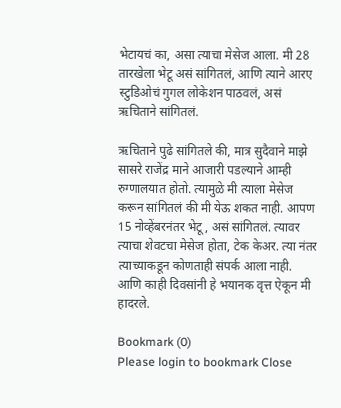भेटायचं का, असा त्याचा मेसेज आला. मी 28 तारखेला भेटू असं सांगितलं, आणि त्याने आरए स्टुडिओचं गुगल लोकेशन पाठवलं, असं ऋचिताने सांगितलं.

ऋचिताने पुढे सांगितले की, मात्र सुदैवाने माझे सासरे राजेंद्र माने आजारी पडल्याने आम्ही रुग्णालयात होतो. त्यामुळे मी त्याला मेसेज करून सांगितलं की मी येऊ शकत नाही. आपण 15 नोव्हेंबरनंतर भेटू, असं सांगितलं. त्यावर त्याचा शेवटचा मेसेज होता, टेक केअर. त्या नंतर त्याच्याकडून कोणताही संपर्क आला नाही. आणि काही दिवसांनी हे भयानक वृत्त ऐकून मी हादरले.

Bookmark (0)
Please login to bookmark Close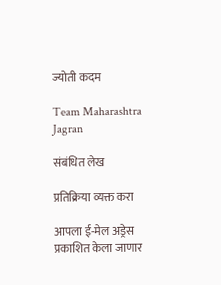ज्योती कदम

Team Maharashtra Jagran

संबंधित लेख

प्रतिक्रिया व्यक्त करा

आपला ई-मेल अड्रेस प्रकाशित केला जाणार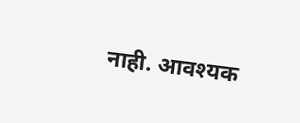नाही. आवश्यक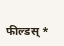फील्डस् *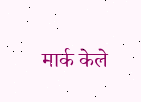मार्क केले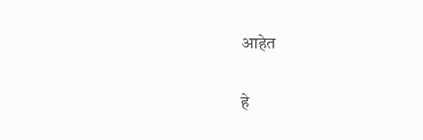आहेत

हे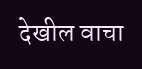देखील वाचा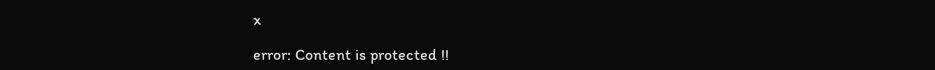x

error: Content is protected !!